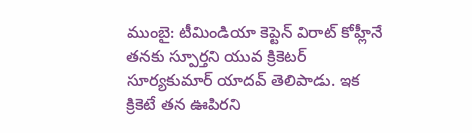ముంబై: టీమిండియా కెప్టెన్ విరాట్ కోహ్లీనే తనకు స్పూర్తని యువ క్రికెటర్ సూర్యకుమార్ యాదవ్ తెలిపాడు. ఇక క్రికెటే తన ఊపిరని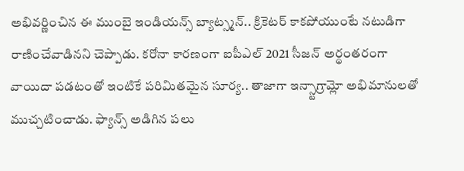అభివర్ణించిన ఈ ముంబై ఇండియన్స్ బ్యాట్స్మన్.. క్రికెటర్ కాకపోయుంటే నటుడిగా రాణించేవాడినని చెప్పాడు. కరోనా కారణంగా ఐపీఎల్ 2021 సీజన్ అర్థంతరంగా వాయిదా పడటంతో ఇంటికే పరిమితమైన సూర్య.. తాజాగా ఇన్స్టాగ్రామ్లో అభిమానులతో ముచ్చటించాడు. ఫ్యాన్స్ అడిగిన పలు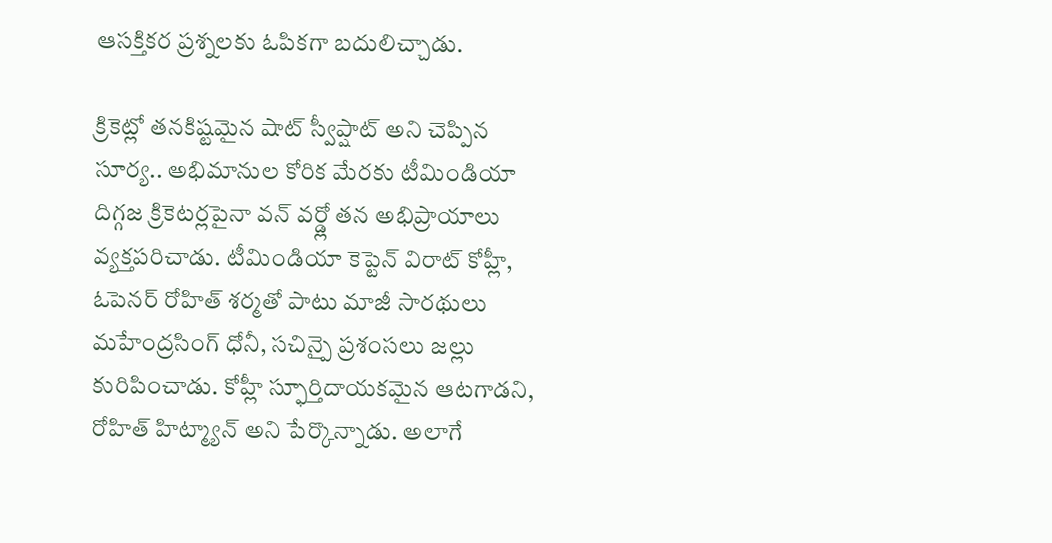ఆసక్తికర ప్రశ్నలకు ఓపికగా బదులిచ్చాడు.

క్రికెట్లో తనకిష్టమైన షాట్ స్వీప్షాట్ అని చెప్పిన సూర్య.. అభిమానుల కోరిక మేరకు టీమిండియా దిగ్గజ క్రికెటర్లపైనా వన్ వర్డ్లో తన అభిప్రాయాలు వ్యక్తపరిచాడు. టీమిండియా కెప్టెన్ విరాట్ కోహ్లీ, ఓపెనర్ రోహిత్ శర్మతో పాటు మాజీ సారథులు మహేంద్రసింగ్ ధోనీ, సచిన్పై ప్రశంసలు జల్లు కురిపించాడు. కోహ్లీ స్ఫూర్తిదాయకమైన ఆటగాడని, రోహిత్ హిట్మ్యాన్ అని పేర్కొన్నాడు. అలాగే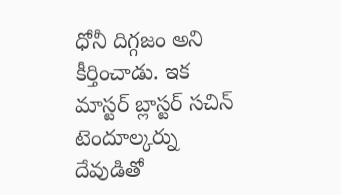ధోనీ దిగ్గజం అని కీర్తించాడు. ఇక మాస్టర్ బ్లాస్టర్ సచిన్ టెందూల్కర్ను దేవుడితో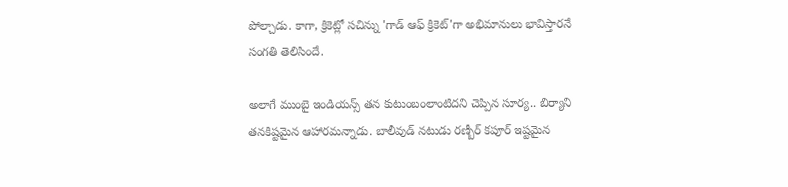పోల్చాడు. కాగా, క్రికెట్లో సచిన్ను 'గాడ్ ఆఫ్ క్రికెట్'గా అభిమానులు భావిస్తారనే సంగతి తెలిసిందే.

అలాగే ముంబై ఇండియన్స్ తన కుటుంబంలాంటిదని చెప్పిన సూర్య.. బిర్యాని తనకిష్టమైన ఆహారమన్నాడు. బాలీవుడ్ నటుడు రణ్బీర్ కపూర్ ఇష్టమైన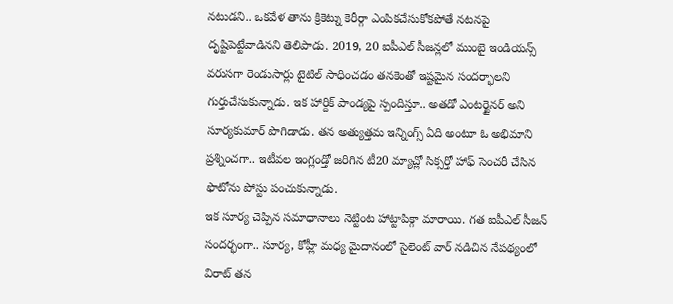నటుడని.. ఒకవేళ తాను క్రికెట్ను కెరీర్గా ఎంపికచేసుకోకపోతే నటనపై దృష్టిపెట్టేవాడినని తెలిపాడు. 2019, 20 ఐపీఎల్ సీజన్లలో ముంబై ఇండియన్స్ వరుసగా రెండుసార్లు టైటిల్ సాధించడం తనకెంతో ఇష్టమైన సందర్భాలని గుర్తుచేసుకున్నాడు. ఇక హార్దిక్ పాండ్యపై స్పందిస్తూ.. అతడో ఎంటర్టైనర్ అని సూర్యకుమార్ పొగిడాడు. తన అత్యుత్తమ ఇన్నింగ్స్ ఏది అంటూ ఓ అభిమాని ప్రశ్నించగా.. ఇటీవల ఇంగ్లండ్తో జరిగిన టీ20 మ్యాచ్లో సిక్సర్తో హాఫ్ సెంచరీ చేసిన ఫొటోను పోస్టు పంచుకున్నాడు.
ఇక సూర్య చెప్పిన సమాధానాలు నెట్టింట హాట్టాపిక్గా మారాయి. గత ఐపీఎల్ సీజన్ సందర్భంగా.. సూర్య, కోహ్లీ మధ్య మైదానంలో సైలెంట్ వార్ నడిచిన నేపథ్యంలో విరాట్ తన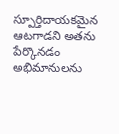స్పూర్తిదాయకమైన ఆటగాడని అతను పేర్కొనడం అభిమానులను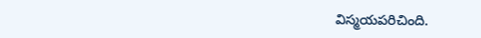విస్మయపరిచింది.